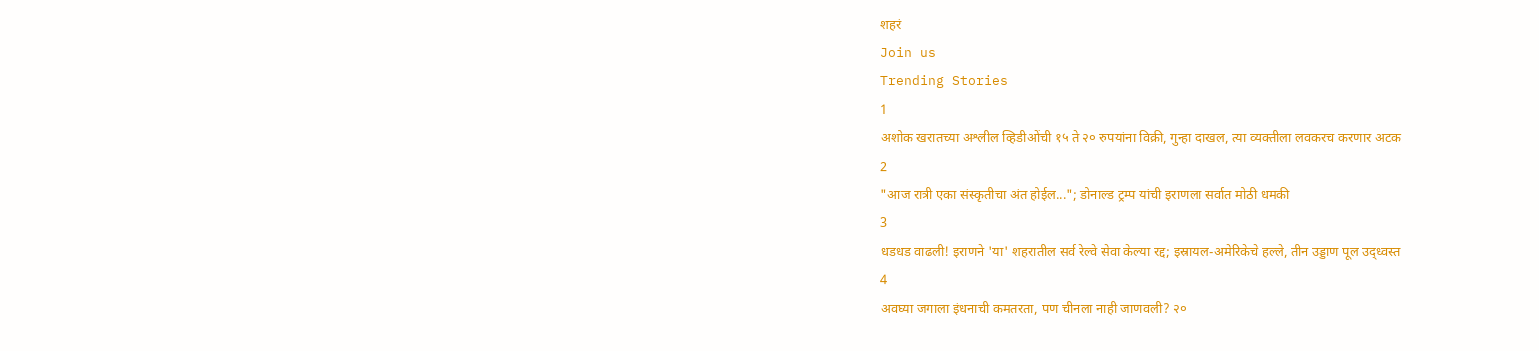शहरं
Join us
Trending Stories
1
अशोक खरातच्या अश्लील व्हिडीओंची १५ ते २० रुपयांना विक्री, गुन्हा दाखल, त्या व्यक्तीला लवकरच करणार अटक
2
"आज रात्री एका संस्कृतीचा अंत होईल..."; डोनाल्ड ट्रम्प यांची इराणला सर्वात मोठी धमकी
3
धडधड वाढली! इराणने 'या' शहरातील सर्व रेल्वे सेवा केल्या रद्द; इस्रायल-अमेरिकेचे हल्ले, तीन उड्डाण पूल उद्ध्वस्त
4
अवघ्या जगाला इंधनाची कमतरता, पण चीनला नाही जाणवली? २०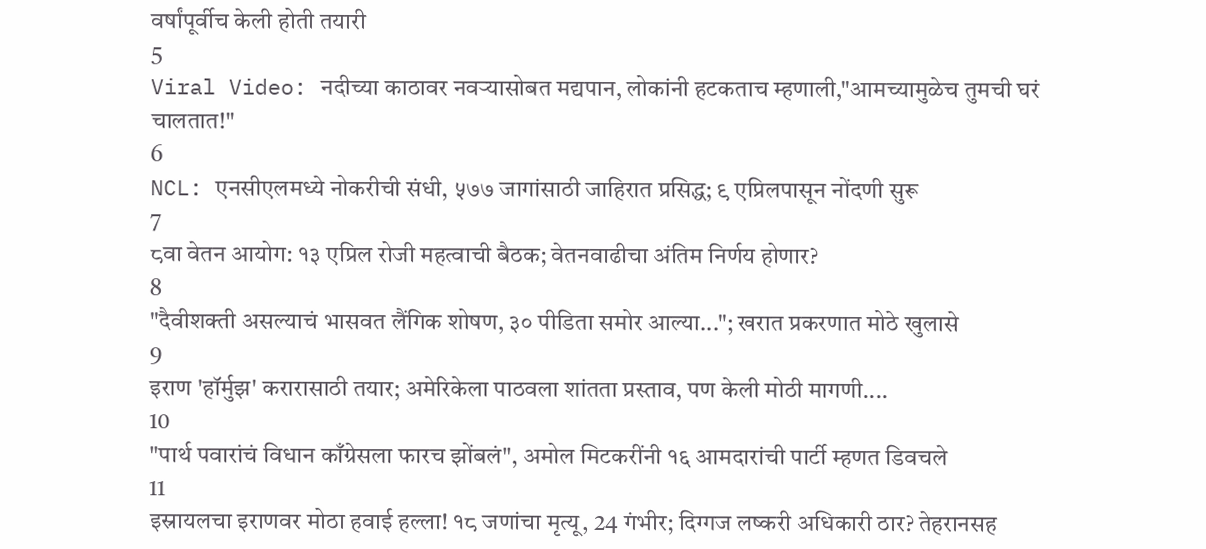वर्षांपूर्वीच केली होती तयारी
5
Viral Video: नदीच्या काठावर नवऱ्यासोबत मद्यपान, लोकांनी हटकताच म्हणाली,"आमच्यामुळेच तुमची घरं चालतात!"
6
NCL: एनसीएलमध्ये नोकरीची संधी, ५७७ जागांसाठी जाहिरात प्रसिद्ध; ९ एप्रिलपासून नोंदणी सुरू
7
८वा वेतन आयोग: १३ एप्रिल रोजी महत्वाची बैठक; वेतनवाढीचा अंतिम निर्णय होणार?
8
"दैवीशक्ती असल्याचं भासवत लैंगिक शोषण, ३० पीडिता समोर आल्या..."; खरात प्रकरणात मोठे खुलासे
9
इराण 'हॉर्मुझ' करारासाठी तयार; अमेरिकेला पाठवला शांतता प्रस्ताव, पण केली मोठी मागणी....
10
"पार्थ पवारांचं विधान काँग्रेसला फारच झोंबलं", अमोल मिटकरींनी १६ आमदारांची पार्टी म्हणत डिवचले
11
इस्रायलचा इराणवर मोठा हवाई हल्ला! १८ जणांचा मृत्यू, 24 गंभीर; दिग्गज लष्करी अधिकारी ठार? तेहरानसह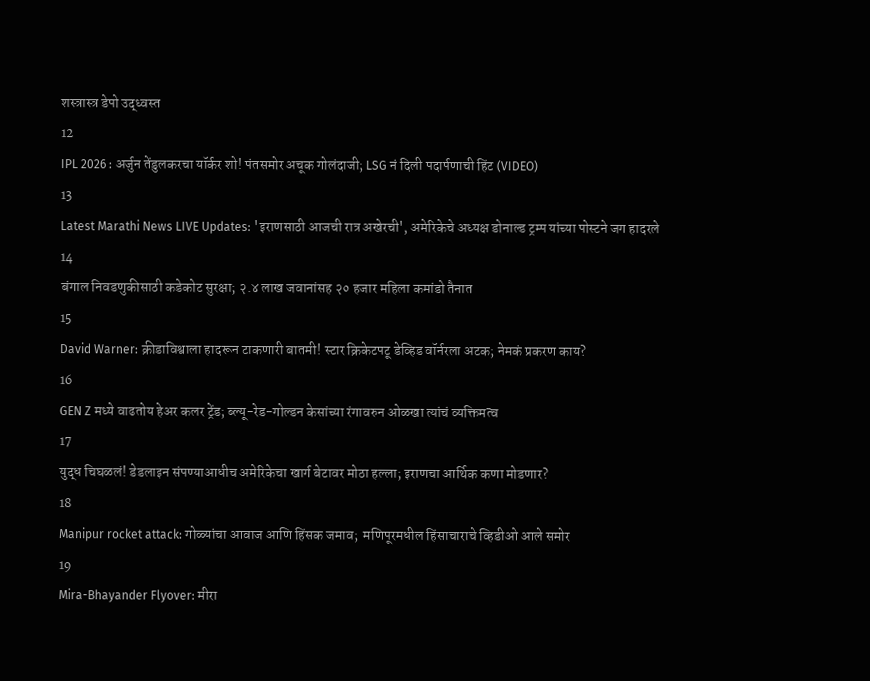शस्त्रास्त्र डेपो उद्ध्वस्त
12
IPL 2026 : अर्जुन तेंडुलकरचा यॉर्कर शो! पंतसमोर अचूक गोलंदाजी; LSG नं दिली पदार्पणाची हिंट (VIDEO)
13
Latest Marathi News LIVE Updates: 'इराणसाठी आजची रात्र अखेरची', अमेरिकेचे अध्यक्ष डोनाल्ड ट्रम्प यांच्या पोस्टने जग हादरले
14
बंगाल निवडणुकीसाठी कडेकोट सुरक्षा; २.४ लाख जवानांसह २० हजार महिला कमांडो तैनात
15
David Warner: क्रीडाविश्वाला हादरून टाकणारी बातमी! स्टार क्रिकेटपटू डेव्हिड वॉर्नरला अटक; नेमकं प्रकरण काय?
16
GEN Z मध्ये वाढतोय हेअर कलर ट्रेंड; ब्ल्यू-रेड-गोल्डन केसांच्या रंगावरुन ओळखा त्यांचं व्यक्तिमत्व
17
युद्ध चिघळलं! डेडलाइन संपण्याआधीच अमेरिकेचा खार्ग बेटावर मोठा हल्ला; इराणचा आर्थिक कणा मोडणार?
18
Manipur rocket attack: गोळ्यांचा आवाज आणि हिंसक जमाव;  मणिपूरमधील हिंसाचाराचे व्हिडीओ आले समोर
19
Mira-Bhayander Flyover: मीरा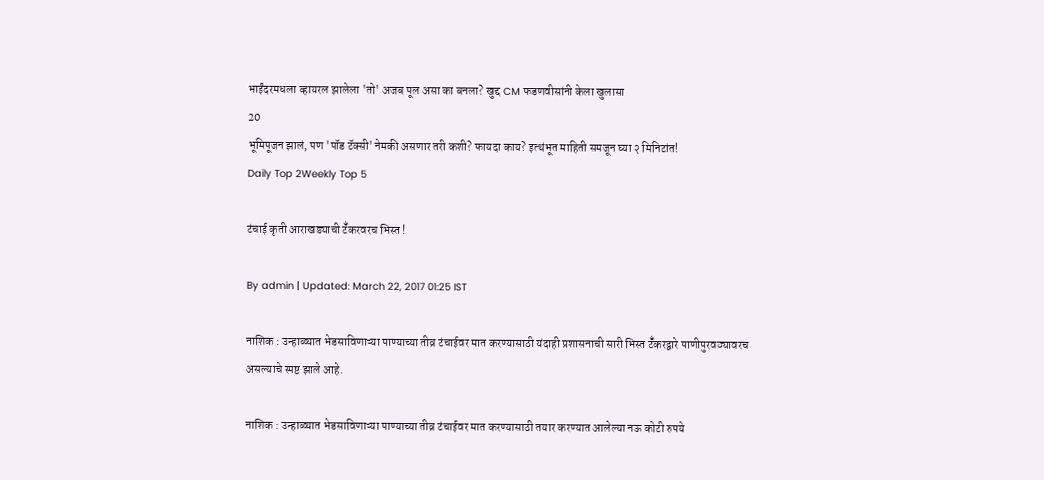भाईंदरमधला व्हायरल झालेला 'तो' अजब पूल असा का बनला? खुद्द CM फडणवीसांनी केला खुलासा
20
भूमिपूजन झालं, पण 'पॉड टॅक्सी' नेमकी असणार तरी कशी? फायदा काय? इत्थंभूत माहिती समजून घ्या २ मिनिटांत!
Daily Top 2Weekly Top 5

टंचाई कृती आराखड्याची टॅँकरवरच भिस्त !

By admin | Updated: March 22, 2017 01:25 IST

नाशिक : उन्हाळ्यात भेडसाविणाऱ्या पाण्याच्या तीव्र टंचाईवर मात करण्यासाठी यंदाही प्रशासनाची सारी भिस्त टॅँकरद्वारे पाणीपुरवठ्यावरच असल्याचे स्पष्ट झाले आहे.

नाशिक : उन्हाळ्यात भेडसाविणाऱ्या पाण्याच्या तीव्र टंचाईवर मात करण्यासाठी तयार करण्यात आलेल्या नऊ कोटी रुपये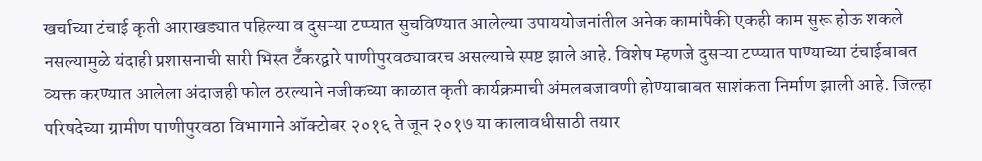खर्चाच्या टंचाई कृती आराखड्यात पहिल्या व दुसऱ्या टप्प्यात सुचविण्यात आलेल्या उपाययोजनांतील अनेक कामांपैकी एकही काम सुरू होऊ शकले नसल्यामुळे यंदाही प्रशासनाची सारी भिस्त टॅँकरद्वारे पाणीपुरवठ्यावरच असल्याचे स्पष्ट झाले आहे. विशेष म्हणजे दुसऱ्या टप्प्यात पाण्याच्या टंचाईबाबत व्यक्त करण्यात आलेला अंदाजही फोल ठरल्याने नजीकच्या काळात कृती कार्यक्रमाची अंमलबजावणी होण्याबाबत साशंकता निर्माण झाली आहे. जिल्हा परिषदेच्या ग्रामीण पाणीपुरवठा विभागाने ऑक्टोबर २०१६ ते जून २०१७ या कालावधीसाठी तयार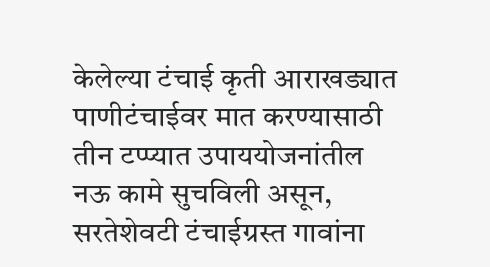केलेल्या टंचाई कृती आराखड्यात पाणीटंचाईवर मात करण्यासाठी तीन टप्प्यात उपाययोजनांतील नऊ कामे सुचविली असून, सरतेशेवटी टंचाईग्रस्त गावांना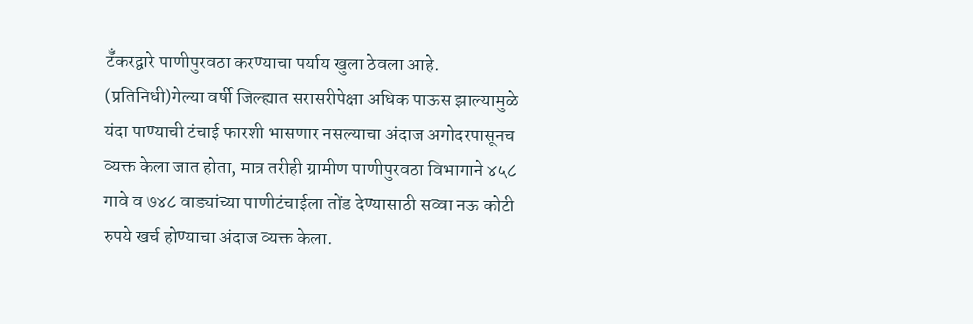टॅँकरद्वारे पाणीपुरवठा करण्याचा पर्याय खुला ठेवला आहे. (प्रतिनिधी)गेल्या वर्षी जिल्ह्यात सरासरीपेक्षा अधिक पाऊस झाल्यामुळे यंदा पाण्याची टंचाई फारशी भासणार नसल्याचा अंदाज अगोदरपासूनच व्यक्त केला जात होता, मात्र तरीही ग्रामीण पाणीपुरवठा विभागाने ४५८ गावे व ७४८ वाड्यांच्या पाणीटंचाईला तोंड देण्यासाठी सव्वा नऊ कोटी रुपये खर्च होण्याचा अंदाज व्यक्त केला.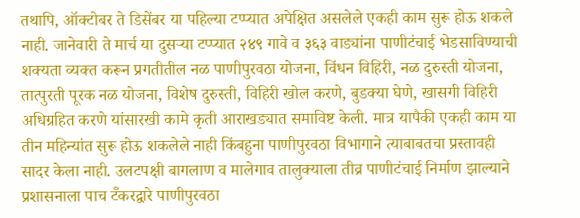तथापि, ऑक्टोबर ते डिसेंबर या पहिल्या टप्प्यात अपेक्षित असलेले एकही काम सुरू होऊ शकले नाही. जानेवारी ते मार्च या दुसऱ्या टप्प्यात २४९ गावे व ३६३ वाड्यांना पाणीटंचाई भेडसाविण्याची शक्यता व्यक्त करून प्रगतीतील नळ पाणीपुरवठा योजना, विंधन विहिरी, नळ दुरुस्ती योजना, तात्पुरती पूरक नळ योजना, विशेष दुरुस्ती, विहिरी खोल करणे, बुडक्या घेणे, खासगी विहिरी अधिग्रहित करणे यांसारखी कामे कृती आराखड्यात समाविष्ट केली. मात्र यापैकी एकही काम या तीन महिन्यांत सुरू होऊ शकलेले नाही किंबहुना पाणीपुरवठा विभागाने त्याबाबतचा प्रस्तावही सादर केला नाही. उलटपक्षी बागलाण व मालेगाव तालुक्याला तीव्र पाणीटंचाई निर्माण झाल्याने प्रशासनाला पाच टॅँकरद्वारे पाणीपुरवठा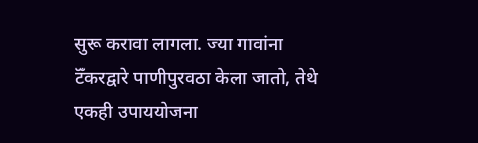सुरू करावा लागला. ज्या गावांना टॅँकरद्वारे पाणीपुरवठा केला जातो, तेथे एकही उपाययोजना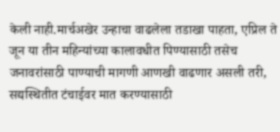केली नाही.मार्चअखेर उन्हाचा वाढलेला तडाखा पाहता, एप्रिल ते जून या तीन महिन्यांच्या कालावधीत पिण्यासाठी तसेच जनावरांसाठी पाण्याची मागणी आणखी वाढणार असली तरी, सद्यस्थितीत टंचाईवर मात करण्यासाठी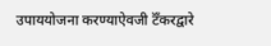उपाययोजना करण्याऐवजी टॅँकरद्वारे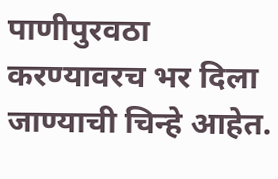पाणीपुरवठा करण्यावरच भर दिला जाण्याची चिन्हे आहेत.